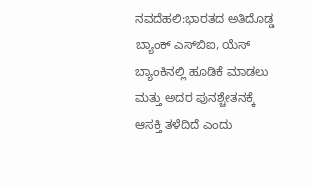ನವದೆಹಲಿ:ಭಾರತದ ಅತಿದೊಡ್ಡ ಬ್ಯಾಂಕ್ ಎಸ್‌ಬಿಐ, ಯೆಸ್ ಬ್ಯಾಂಕಿನಲ್ಲಿ ಹೂಡಿಕೆ ಮಾಡಲು ಮತ್ತು ಅದರ ಪುನಶ್ಚೇತನಕ್ಕೆ ಆಸಕ್ತಿ ತಳೆದಿದೆ ಎಂದು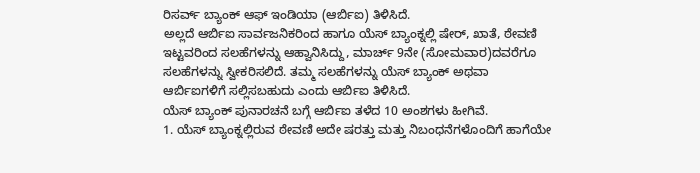ರಿಸರ್ವ್ ಬ್ಯಾಂಕ್ ಆಫ್ ಇಂಡಿಯಾ (ಆರ್ಬಿಐ) ತಿಳಿಸಿದೆ.
ಅಲ್ಲದೆ ಆರ್ಬಿಐ ಸಾರ್ವಜನಿಕರಿಂದ ಹಾಗೂ ಯೆಸ್ ಬ್ಯಾಂಕ್ನಲ್ಲಿ ಷೇರ್, ಖಾತೆ, ಠೇವಣಿ ಇಟ್ಟವರಿಂದ ಸಲಹೆಗಳನ್ನು ಆಹ್ವಾನಿಸಿದ್ದು, ಮಾರ್ಚ್ 9ನೇ (ಸೋಮವಾರ)ದವರೆಗೂ ಸಲಹೆಗಳನ್ನು ಸ್ವೀಕರಿಸಲಿದೆ. ತಮ್ಮ ಸಲಹೆಗಳನ್ನು ಯೆಸ್ ಬ್ಯಾಂಕ್ ಅಥವಾ ಆರ್ಬಿಐಗಳಿಗೆ ಸಲ್ಲಿಸಬಹುದು ಎಂದು ಆರ್ಬಿಐ ತಿಳಿಸಿದೆ.
ಯೆಸ್ ಬ್ಯಾಂಕ್ ಪುನಾರಚನೆ ಬಗ್ಗೆ ಆರ್ಬಿಐ ತಳೆದ 10 ಅಂಶಗಳು ಹೀಗಿವೆ.
1. ಯೆಸ್ ಬ್ಯಾಂಕ್ನಲ್ಲಿರುವ ಠೇವಣಿ ಅದೇ ಷರತ್ತು ಮತ್ತು ನಿಬಂಧನೆಗಳೊಂದಿಗೆ ಹಾಗೆಯೇ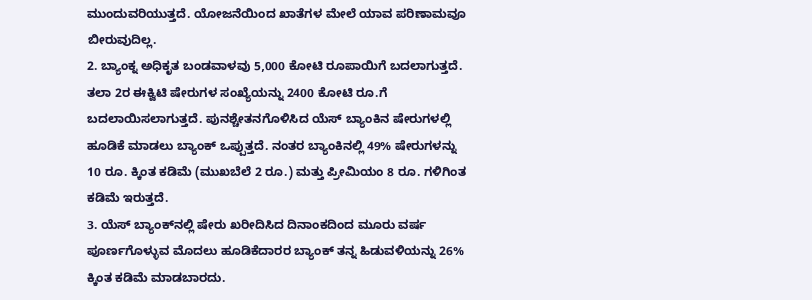ಮುಂದುವರಿಯುತ್ತದೆ. ಯೋಜನೆಯಿಂದ ಖಾತೆಗಳ ಮೇಲೆ ಯಾವ ಪರಿಣಾಮವೂ ಬೀರುವುದಿಲ್ಲ.
2. ಬ್ಯಾಂಕ್ನ ಅಧಿಕೃತ ಬಂಡವಾಳವು 5,000 ಕೋಟಿ ರೂಪಾಯಿಗೆ ಬದಲಾಗುತ್ತದೆ. ತಲಾ 2ರ ಈಕ್ವಿಟಿ ಷೇರುಗಳ ಸಂಖ್ಯೆಯನ್ನು 2400 ಕೋಟಿ ರೂ.ಗೆ ಬದಲಾಯಿಸಲಾಗುತ್ತದೆ. ಪುನಶ್ಚೇತನಗೊಳಿಸಿದ ಯೆಸ್ ಬ್ಯಾಂಕಿನ ಷೇರುಗಳಲ್ಲಿ ಹೂಡಿಕೆ ಮಾಡಲು ಬ್ಯಾಂಕ್ ಒಪ್ಪುತ್ತದೆ. ನಂತರ ಬ್ಯಾಂಕಿನಲ್ಲಿ 49% ಷೇರುಗಳನ್ನು 10 ರೂ. ಕ್ಕಿಂತ ಕಡಿಮೆ (ಮುಖಬೆಲೆ 2 ರೂ.) ಮತ್ತು ಪ್ರೀಮಿಯಂ 8 ರೂ. ಗಳಿಗಿಂತ ಕಡಿಮೆ ಇರುತ್ತದೆ.
3. ಯೆಸ್ ಬ್ಯಾಂಕ್‌ನಲ್ಲಿ ಷೇರು ಖರೀದಿಸಿದ ದಿನಾಂಕದಿಂದ ಮೂರು ವರ್ಷ ಪೂರ್ಣಗೊಳ್ಳುವ ಮೊದಲು ಹೂಡಿಕೆದಾರರ ಬ್ಯಾಂಕ್ ತನ್ನ ಹಿಡುವಳಿಯನ್ನು 26% ಕ್ಕಿಂತ ಕಡಿಮೆ ಮಾಡಬಾರದು.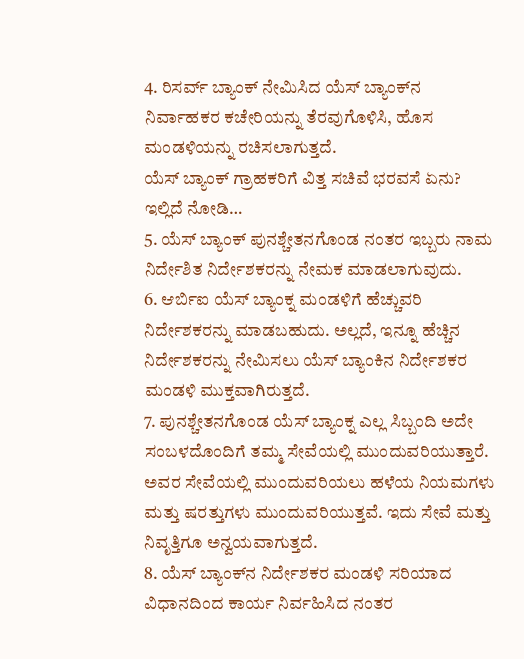4. ರಿಸರ್ವ್ ಬ್ಯಾಂಕ್ ನೇಮಿಸಿದ ಯೆಸ್ ಬ್ಯಾಂಕ್‌ನ ನಿರ್ವಾಹಕರ ಕಚೇರಿಯನ್ನು ತೆರವುಗೊಳಿಸಿ, ಹೊಸ ಮಂಡಳಿಯನ್ನು ರಚಿಸಲಾಗುತ್ತದೆ.
ಯೆಸ್ ಬ್ಯಾಂಕ್ ಗ್ರಾಹಕರಿಗೆ ವಿತ್ತ ಸಚಿವೆ ಭರವಸೆ ಏನು? ಇಲ್ಲಿದೆ ನೋಡಿ…
5. ಯೆಸ್ ಬ್ಯಾಂಕ್ ಪುನಶ್ಚೇತನಗೊಂಡ ನಂತರ ಇಬ್ಬರು ನಾಮ ನಿರ್ದೇಶಿತ ನಿರ್ದೇಶಕರನ್ನು ನೇಮಕ ಮಾಡಲಾಗುವುದು.
6. ಆರ್ಬಿಐ ಯೆಸ್ ಬ್ಯಾಂಕ್ನ ಮಂಡಳಿಗೆ ಹೆಚ್ಚುವರಿ ನಿರ್ದೇಶಕರನ್ನು ಮಾಡಬಹುದು. ಅಲ್ಲದೆ, ಇನ್ನೂ ಹೆಚ್ಚಿನ ನಿರ್ದೇಶಕರನ್ನು ನೇಮಿಸಲು ಯೆಸ್ ಬ್ಯಾಂಕಿನ ನಿರ್ದೇಶಕರ ಮಂಡಳಿ ಮುಕ್ತವಾಗಿರುತ್ತದೆ.
7. ಪುನಶ್ಚೇತನಗೊಂಡ ಯೆಸ್ ಬ್ಯಾಂಕ್ನ ಎಲ್ಲ ಸಿಬ್ಬಂದಿ ಅದೇ ಸಂಬಳದೊಂದಿಗೆ ತಮ್ಮ ಸೇವೆಯಲ್ಲಿ ಮುಂದುವರಿಯುತ್ತಾರೆ. ಅವರ ಸೇವೆಯಲ್ಲಿ ಮುಂದುವರಿಯಲು ಹಳೆಯ ನಿಯಮಗಳು ಮತ್ತು ಷರತ್ತುಗಳು ಮುಂದುವರಿಯುತ್ತವೆ. ಇದು ಸೇವೆ ಮತ್ತು ನಿವೃತ್ತಿಗೂ ಅನ್ವಯವಾಗುತ್ತದೆ.
8. ಯೆಸ್ ಬ್ಯಾಂಕ್‌ನ ನಿರ್ದೇಶಕರ ಮಂಡಳಿ ಸರಿಯಾದ ವಿಧಾನದಿಂದ ಕಾರ್ಯ ನಿರ್ವಹಿಸಿದ ನಂತರ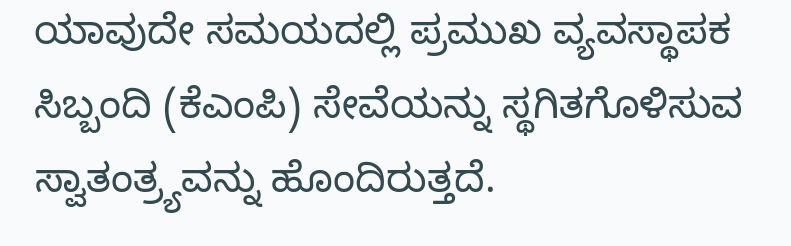ಯಾವುದೇ ಸಮಯದಲ್ಲಿ ಪ್ರಮುಖ ವ್ಯವಸ್ಥಾಪಕ ಸಿಬ್ಬಂದಿ (ಕೆಎಂಪಿ) ಸೇವೆಯನ್ನು ಸ್ಥಗಿತಗೊಳಿಸುವ ಸ್ವಾತಂತ್ರ್ಯವನ್ನು ಹೊಂದಿರುತ್ತದೆ.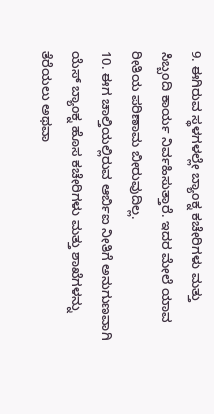9. ಈಗಿರುವ ಸ್ಥಳಗಳಲ್ಲೇ ಬ್ಯಾಂಕ್ನ ಕಚೇರಿಗಳು ಮತ್ತು ಸಿಬ್ಬಂದಿ ಕಾರ್ಯ ನಿರ್ವಹಿಸುತ್ತಾರೆ. ಇದರ ಮೇಲೆ ಯಾವ ರೀತಿಯ ಪರಿಣಾಮ ಬೀರುವುದಿಲ್ಲ.
10. ಈಗ ಚಾಲ್ತಿಯಲ್ಲಿರುವ ಆರ್ಬಿಐ ನೀತಿಗೆ ಅನುಗುಣವಾಗಿ ಯೆಸ್ ಬ್ಯಾಂಕ್ನ ಹೊಸ ಕಚೇರಿಗಳು ಮತ್ತು ಶಾಖೆಗಳನ್ನು ತೆರೆಯಲು ಅಥವಾ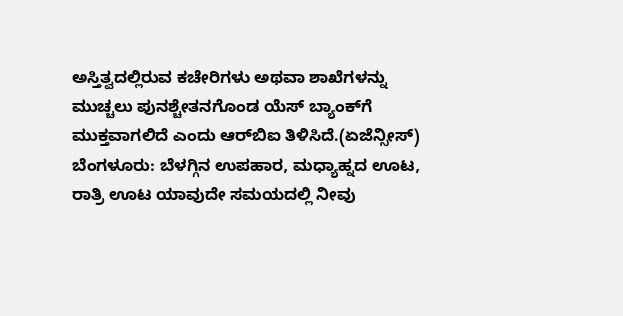ಅಸ್ತಿತ್ವದಲ್ಲಿರುವ ಕಚೇರಿಗಳು ಅಥವಾ ಶಾಖೆಗಳನ್ನು ಮುಚ್ಚಲು ಪುನಶ್ಚೇತನಗೊಂಡ ಯೆಸ್ ಬ್ಯಾಂಕ್‌ಗೆ ಮುಕ್ತವಾಗಲಿದೆ ಎಂದು ಆರ್‌ಬಿಐ ತಿಳಿಸಿದೆ.(ಏಜೆನ್ಸೀಸ್)
ಬೆಂಗಳೂರು: ಬೆಳಗ್ಗಿನ ಉಪಹಾರ, ಮಧ್ಯಾಹ್ನದ ಊಟ, ರಾತ್ರಿ ಊಟ ಯಾವುದೇ ಸಮಯದಲ್ಲಿ ನೀವು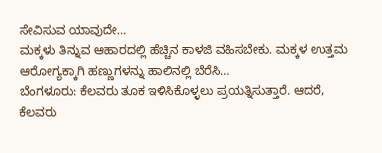ಸೇವಿಸುವ ಯಾವುದೇ…
ಮಕ್ಕಳು ತಿನ್ನುವ ಆಹಾರದಲ್ಲಿ ಹೆಚ್ಚಿನ ಕಾಳಜಿ ವಹಿಸಬೇಕು. ಮಕ್ಕಳ ಉತ್ತಮ ಆರೋಗ್ಯಕ್ಕಾಗಿ ಹಣ್ಣುಗಳನ್ನು ಹಾಲಿನಲ್ಲಿ ಬೆರೆಸಿ…
ಬೆಂಗಳೂರು: ಕೆಲವರು ತೂಕ ಇಳಿಸಿಕೊಳ್ಳಲು ಪ್ರಯತ್ನಿಸುತ್ತಾರೆ. ಆದರೆ, ಕೆಲವರು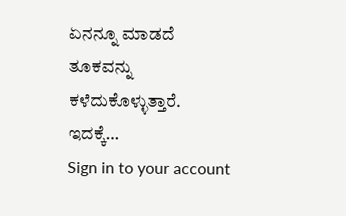ಏನನ್ನೂ ಮಾಡದೆ ತೂಕವನ್ನು ಕಳೆದುಕೊಳ್ಳುತ್ತಾರೆ. ಇದಕ್ಕೆ…
Sign in to your account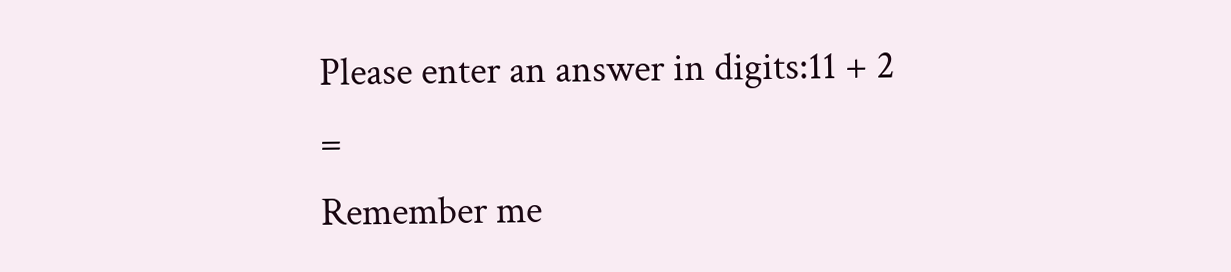Please enter an answer in digits:11 + 2 =
Remember me